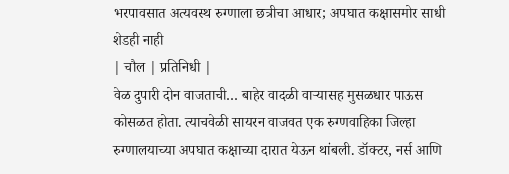भरपावसात अत्यवस्थ रुग्णाला छत्रीचा आधार; अपघात कक्षासमोर साधी शेडही नाही
| चौल | प्रतिनिधी |
वेळ दुपारी दोन वाजताची… बाहेर वादळी वाऱ्यासह मुसळधार पाऊस कोसळत होता. त्याचवेळी सायरन वाजवत एक रुग्णवाहिका जिल्हा रुग्णालयाच्या अपघात कक्षाच्या दारात येऊन थांबली. डॉक्टर, नर्स आणि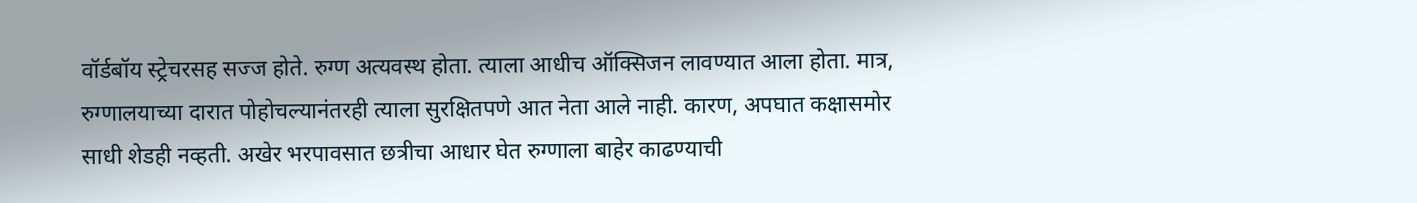वॉर्डबॉय स्ट्रेचरसह सज्ज होते. रुग्ण अत्यवस्थ होता. त्याला आधीच ऑक्सिजन लावण्यात आला होता. मात्र, रुग्णालयाच्या दारात पोहोचल्यानंतरही त्याला सुरक्षितपणे आत नेता आले नाही. कारण, अपघात कक्षासमोर साधी शेडही नव्हती. अखेर भरपावसात छत्रीचा आधार घेत रुग्णाला बाहेर काढण्याची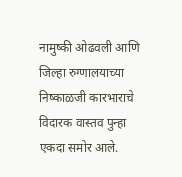नामुष्की ओढवली आणि जिल्हा रुग्णालयाच्या निष्काळजी कारभाराचे विदारक वास्तव पुन्हा एकदा समोर आले.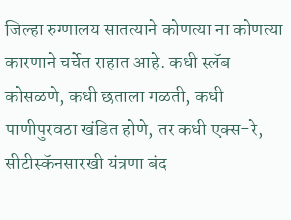जिल्हा रुग्णालय सातत्याने कोणत्या ना कोणत्या कारणाने चर्चेत राहात आहे. कधी स्लॅब कोसळणे, कधी छताला गळती, कधी पाणीपुरवठा खंडित होणे, तर कधी एक्स-रे, सीटीस्कॅनसारखी यंत्रणा बंद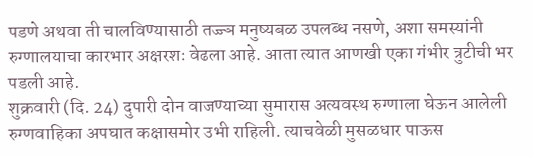पडणे अथवा ती चालविण्यासाठी तज्ज्ञ मनुष्यबळ उपलब्ध नसणे, अशा समस्यांनी रुग्णालयाचा कारभार अक्षरशः वेढला आहे. आता त्यात आणखी एका गंभीर त्रुटीची भर पडली आहे.
शुक्रवारी (दि. 24) दुपारी दोन वाजण्याच्या सुमारास अत्यवस्थ रुग्णाला घेऊन आलेली रुग्णवाहिका अपघात कक्षासमोर उभी राहिली. त्याचवेळी मुसळधार पाऊस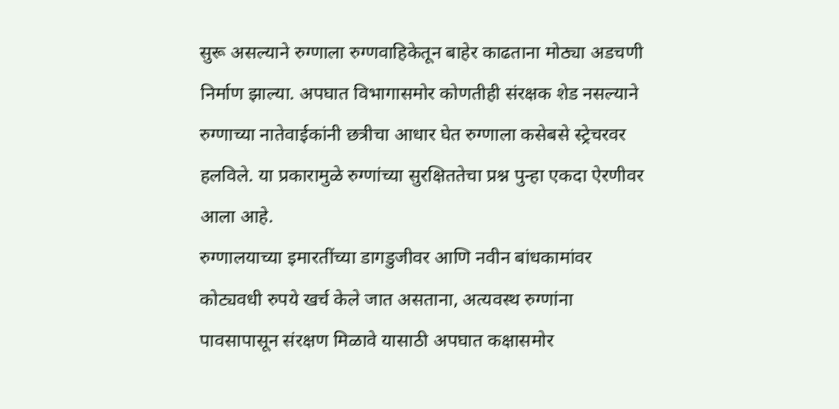सुरू असल्याने रुग्णाला रुग्णवाहिकेतून बाहेर काढताना मोठ्या अडचणी निर्माण झाल्या. अपघात विभागासमोर कोणतीही संरक्षक शेड नसल्याने रुग्णाच्या नातेवाईकांनी छत्रीचा आधार घेत रुग्णाला कसेबसे स्ट्रेचरवर हलविले. या प्रकारामुळे रुग्णांच्या सुरक्षिततेचा प्रश्न पुन्हा एकदा ऐरणीवर आला आहे.
रुग्णालयाच्या इमारतींच्या डागडुजीवर आणि नवीन बांधकामांवर कोट्यवधी रुपये खर्च केले जात असताना, अत्यवस्थ रुग्णांना पावसापासून संरक्षण मिळावे यासाठी अपघात कक्षासमोर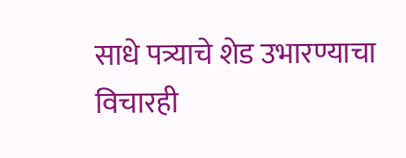साधे पत्र्याचे शेड उभारण्याचा विचारही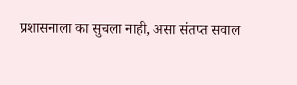प्रशासनाला का सुचला नाही, असा संतप्त सवाल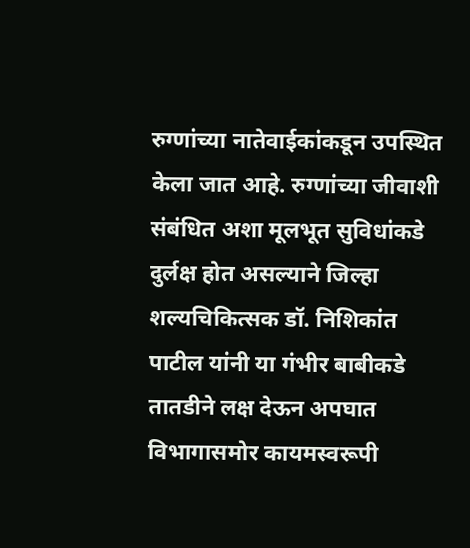रुग्णांच्या नातेवाईकांकडून उपस्थित केला जात आहे. रुग्णांच्या जीवाशी संबंधित अशा मूलभूत सुविधांकडे दुर्लक्ष होत असल्याने जिल्हा शल्यचिकित्सक डॉ. निशिकांत पाटील यांनी या गंभीर बाबीकडे तातडीने लक्ष देऊन अपघात विभागासमोर कायमस्वरूपी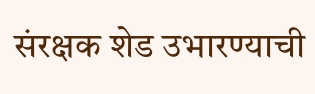संरक्षक शेड उभारण्याची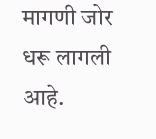मागणी जोर धरू लागली आहे.